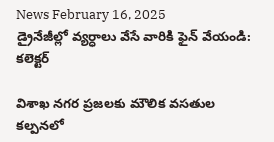News February 16, 2025
డ్రైనేజీల్లో వ్యర్ధాలు వేసే వారికి ఫైన్ వేయండి: కలెక్టర్

విశాఖ నగర ప్రజలకు మౌలిక వసతుల కల్పనలో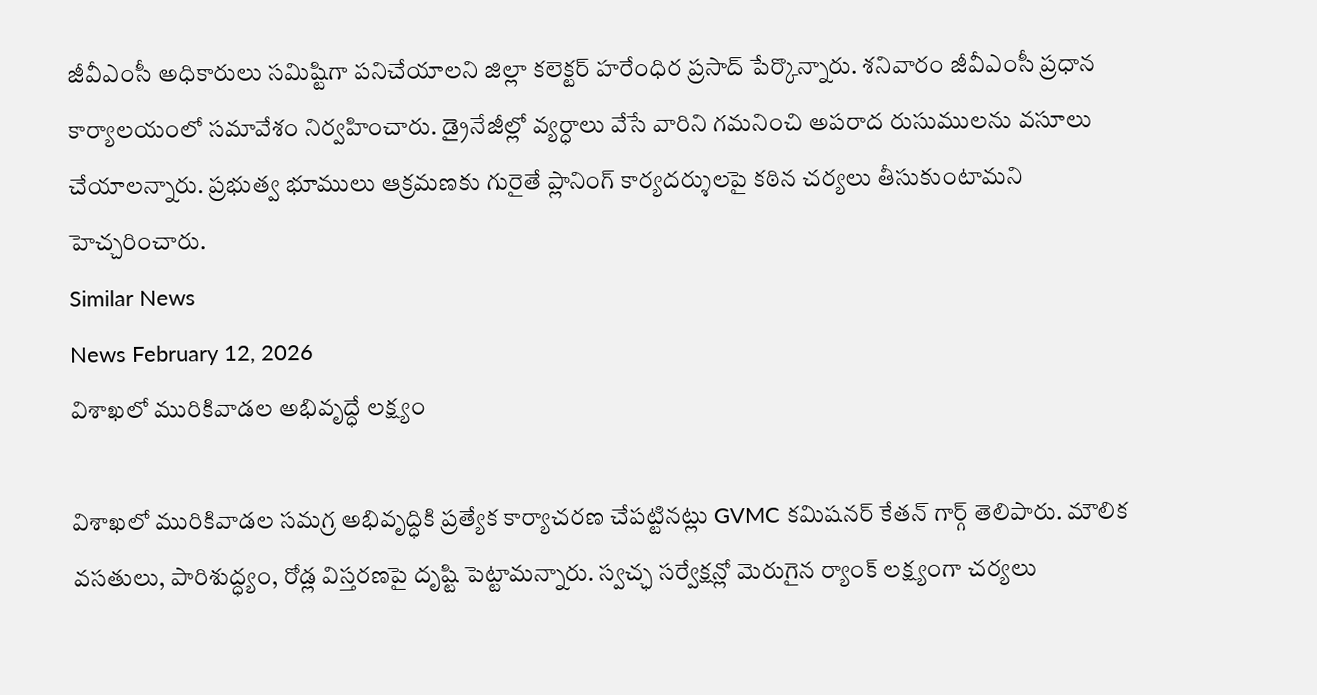జీవీఎంసీ అధికారులు సమిష్టిగా పనిచేయాలని జిల్లా కలెక్టర్ హరేంధిర ప్రసాద్ పేర్కొన్నారు. శనివారం జీవీఎంసీ ప్రధాన కార్యాలయంలో సమావేశం నిర్వహించారు. డ్రైనేజీల్లో వ్యర్ధాలు వేసే వారిని గమనించి అపరాద రుసుములను వసూలు చేయాలన్నారు. ప్రభుత్వ భూములు ఆక్రమణకు గురైతే ప్లానింగ్ కార్యదర్శులపై కఠిన చర్యలు తీసుకుంటామని హెచ్చరించారు.
Similar News
News February 12, 2026
విశాఖలో మురికివాడల అభివృద్ధే లక్ష్యం

విశాఖలో మురికివాడల సమగ్ర అభివృద్ధికి ప్రత్యేక కార్యాచరణ చేపట్టినట్లు GVMC కమిషనర్ కేతన్ గార్గ్ తెలిపారు. మౌలిక వసతులు, పారిశుద్ధ్యం, రోడ్ల విస్తరణపై దృష్టి పెట్టామన్నారు. స్వచ్ఛ సర్వేక్షన్లో మెరుగైన ర్యాంక్ లక్ష్యంగా చర్యలు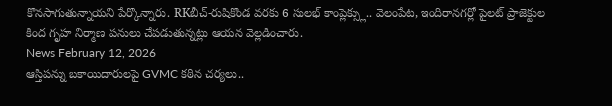కొనసాగుతున్నాయని పేర్కొన్నారు. RKబీచ్-రుషికొండ వరకు 6 సులభ్ కాంప్లెక్స్లు.. వెలంపేట, ఇందిరానగర్లో పైలట్ ప్రాజెక్టుల కింద గృహ నిర్మాణ పనులు చేపడుతున్నట్లు ఆయన వెల్లడించారు.
News February 12, 2026
ఆస్తిపన్ను బకాయిదారులపై GVMC కఠిన చర్యలు..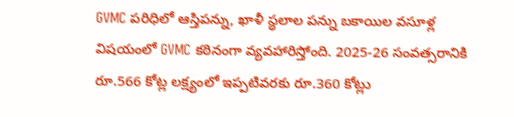GVMC పరిధిలో ఆస్తిపన్ను, ఖాళీ స్థలాల పన్ను బకాయిల వసూళ్ల విషయంలో GVMC కఠినంగా వ్యవహారిస్తోంది. 2025-26 సంవత్సరానికి రూ.566 కోట్ల లక్ష్యంలో ఇప్పటివరకు రూ.360 కోట్లు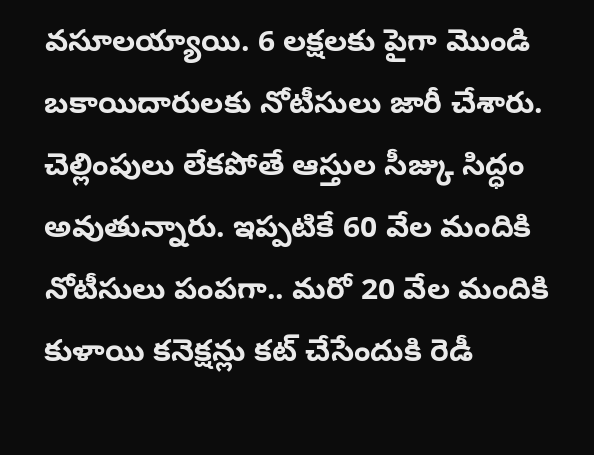వసూలయ్యాయి. 6 లక్షలకు పైగా మొండి బకాయిదారులకు నోటీసులు జారీ చేశారు. చెల్లింపులు లేకపోతే ఆస్తుల సీజ్కు సిద్ధం అవుతున్నారు. ఇప్పటికే 60 వేల మందికి నోటీసులు పంపగా.. మరో 20 వేల మందికి కుళాయి కనెక్షన్లు కట్ చేసేందుకి రెడీ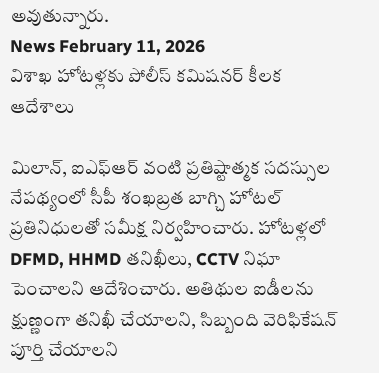అవుతున్నారు.
News February 11, 2026
విశాఖ హోటళ్లకు పోలీస్ కమిషనర్ కీలక ఆదేశాలు

మిలాన్, ఐఎఫ్ఆర్ వంటి ప్రతిష్టాత్మక సదస్సుల నేపథ్యంలో సీపీ శంఖబ్రత బాగ్చి హోటల్ ప్రతినిధులతో సమీక్ష నిర్వహించారు. హోటళ్లలో DFMD, HHMD తనిఖీలు, CCTV నిఘా పెంచాలని ఆదేశించారు. అతిథుల ఐడీలను క్షుణ్ణంగా తనిఖీ చేయాలని, సిబ్బంది వెరిఫికేషన్ పూర్తి చేయాలని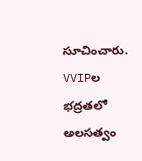సూచించారు. VVIPల భద్రతలో అలసత్వం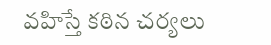వహిస్తే కఠిన చర్యలు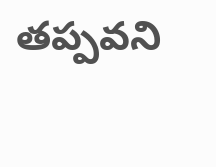తప్పవని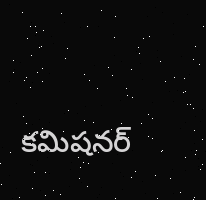కమిషనర్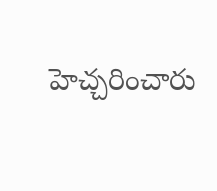హెచ్చరించారు